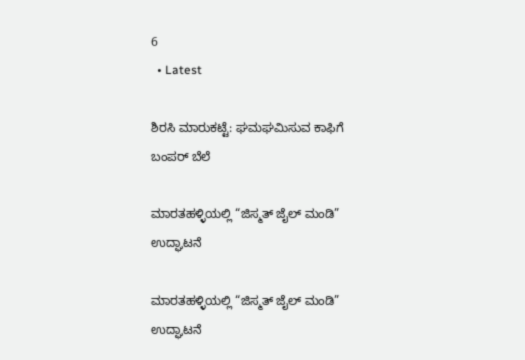6
  • Latest

ಶಿರಸಿ ಮಾರುಕಟ್ಟೆ: ಘಮಘಮಿಸುವ ಕಾಫಿಗೆ ಬಂಪರ್ ಬೆಲೆ

ಮಾರತಹಳ್ಳಿಯಲ್ಲಿ “ಜಿಸ್ಮತ್ ಜೈಲ್ ಮಂಡಿ” ಉದ್ಘಾಟನೆ

ಮಾರತಹಳ್ಳಿಯಲ್ಲಿ “ಜಿಸ್ಮತ್ ಜೈಲ್ ಮಂಡಿ” ಉದ್ಘಾಟನೆ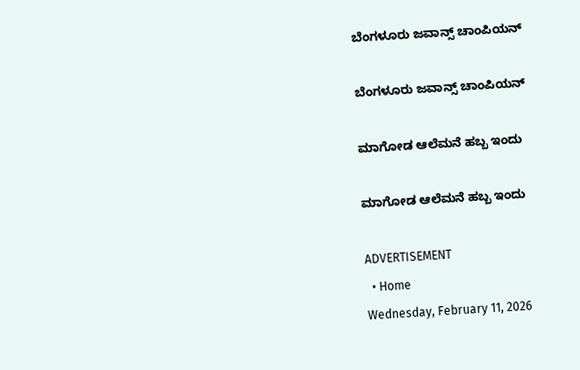ಬೆಂಗಳೂರು ಜವಾನ್ಸ್ ಚಾಂಪಿಯನ್

ಬೆಂಗಳೂರು ಜವಾನ್ಸ್ ಚಾಂಪಿಯನ್

ಮಾಗೋಡ ಆಲೆಮನೆ ಹಬ್ಬ ಇಂದು

ಮಾಗೋಡ ಆಲೆಮನೆ ಹಬ್ಬ ಇಂದು

ADVERTISEMENT
  • Home
Wednesday, February 11, 2026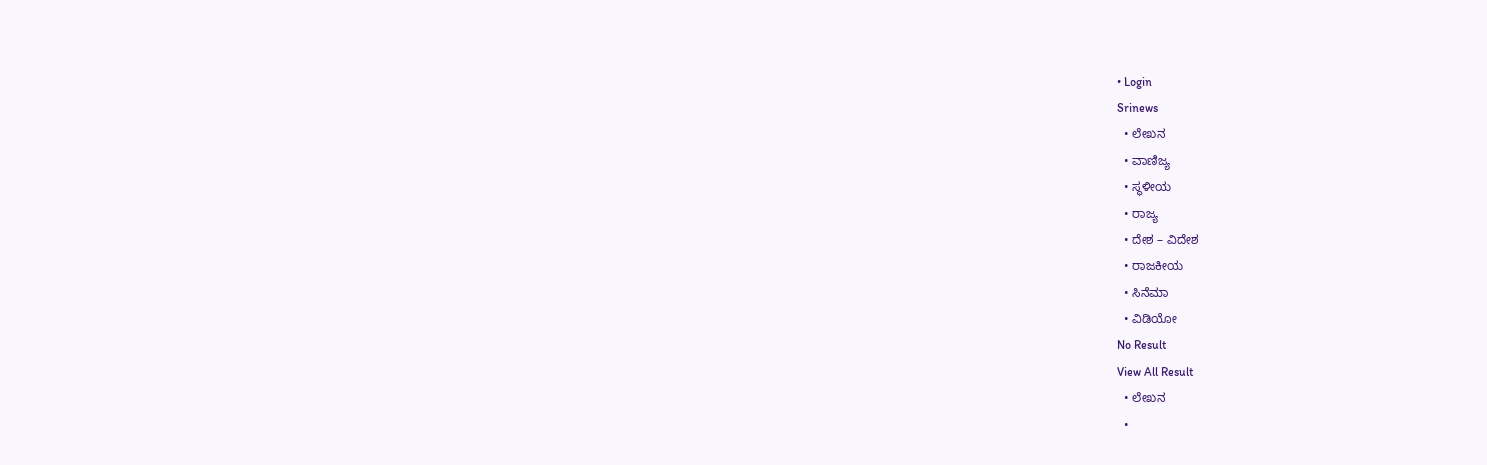• Login
Srinews
  • ಲೇಖನ
  • ವಾಣಿಜ್ಯ
  • ಸ್ಥಳೀಯ
  • ರಾಜ್ಯ
  • ದೇಶ – ವಿದೇಶ
  • ರಾಜಕೀಯ
  • ಸಿನೆಮಾ
  • ವಿಡಿಯೋ
No Result
View All Result
  • ಲೇಖನ
  •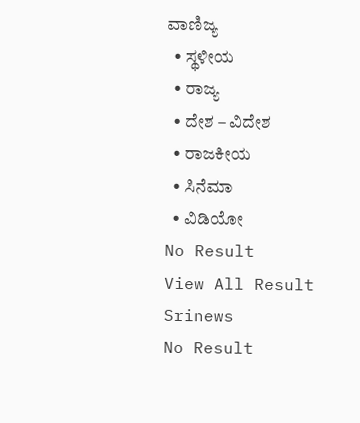ವಾಣಿಜ್ಯ
  • ಸ್ಥಳೀಯ
  • ರಾಜ್ಯ
  • ದೇಶ – ವಿದೇಶ
  • ರಾಜಕೀಯ
  • ಸಿನೆಮಾ
  • ವಿಡಿಯೋ
No Result
View All Result
Srinews
No Result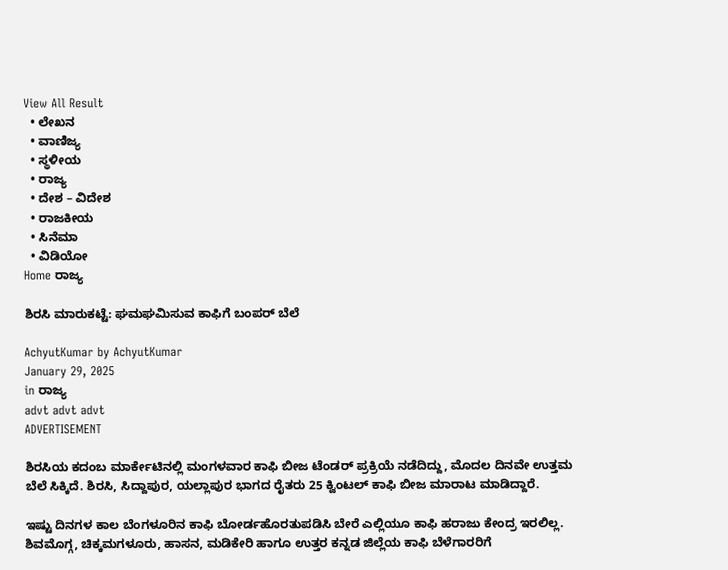View All Result
  • ಲೇಖನ
  • ವಾಣಿಜ್ಯ
  • ಸ್ಥಳೀಯ
  • ರಾಜ್ಯ
  • ದೇಶ – ವಿದೇಶ
  • ರಾಜಕೀಯ
  • ಸಿನೆಮಾ
  • ವಿಡಿಯೋ
Home ರಾಜ್ಯ

ಶಿರಸಿ ಮಾರುಕಟ್ಟೆ: ಘಮಘಮಿಸುವ ಕಾಫಿಗೆ ಬಂಪರ್ ಬೆಲೆ

AchyutKumar by AchyutKumar
January 29, 2025
in ರಾಜ್ಯ
advt advt advt
ADVERTISEMENT

ಶಿರಸಿಯ ಕದಂಬ ಮಾರ್ಕೇಟಿನಲ್ಲಿ ಮಂಗಳವಾರ ಕಾಫಿ ಬೀಜ ಟೆಂಡರ್ ಪ್ರಕ್ರಿಯೆ ನಡೆದಿದ್ದು, ಮೊದಲ ದಿನವೇ ಉತ್ತಮ ಬೆಲೆ ಸಿಕ್ಕಿದೆ. ಶಿರಸಿ, ಸಿದ್ದಾಪುರ, ಯಲ್ಲಾಪುರ ಭಾಗದ ರೈತರು 25 ಕ್ವಿಂಟಲ್ ಕಾಫಿ ಬೀಜ ಮಾರಾಟ ಮಾಡಿದ್ದಾರೆ.

ಇಷ್ಟು ದಿನಗಳ ಕಾಲ ಬೆಂಗಳೂರಿನ ಕಾಫಿ ಬೋರ್ಡಹೊರತುಪಡಿಸಿ ಬೇರೆ ಎಲ್ಲಿಯೂ ಕಾಫಿ ಹರಾಜು ಕೇಂದ್ರ ಇರಲಿಲ್ಲ. ಶಿವಮೊಗ್ಗ, ಚಿಕ್ಕಮಗಳೂರು, ಹಾಸನ, ಮಡಿಕೇರಿ ಹಾಗೂ ಉತ್ತರ ಕನ್ನಡ ಜಿಲ್ಲೆಯ ಕಾಫಿ ಬೆಳೆಗಾರರಿಗೆ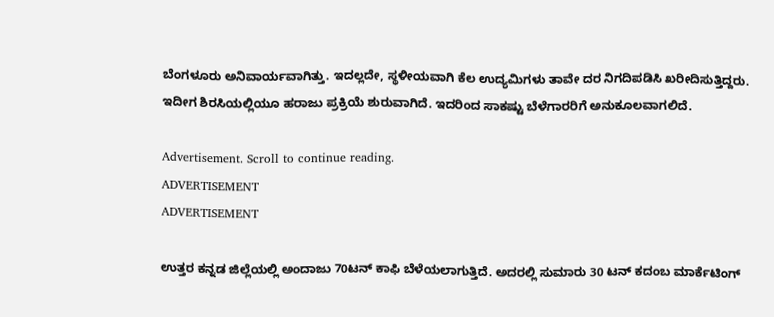ಬೆಂಗಳೂರು ಅನಿವಾರ್ಯವಾಗಿತ್ತು. ಇದಲ್ಲದೇ, ಸ್ಥಳೀಯವಾಗಿ ಕೆಲ ಉದ್ಯಮಿಗಳು ತಾವೇ ದರ ನಿಗದಿಪಡಿಸಿ ಖರೀದಿಸುತ್ತಿದ್ದರು. ಇದೀಗ ಶಿರಸಿಯಲ್ಲಿಯೂ ಹರಾಜು ಪ್ರಕ್ರಿಯೆ ಶುರುವಾಗಿದೆ. ಇದರಿಂದ ಸಾಕಷ್ಟು ಬೆಳೆಗಾರರಿಗೆ ಅನುಕೂಲವಾಗಲಿದೆ.

Advertisement. Scroll to continue reading.
ADVERTISEMENT
ADVERTISEMENT

ಉತ್ತರ ಕನ್ನಡ ಜಿಲ್ಲೆಯಲ್ಲಿ ಅಂದಾಜು 70ಟನ್ ಕಾಫಿ ಬೆಳೆಯಲಾಗುತ್ತಿದೆ. ಅದರಲ್ಲಿ ಸುಮಾರು 30 ಟನ್ ಕದಂಬ ಮಾರ್ಕೆಟಿಂಗ್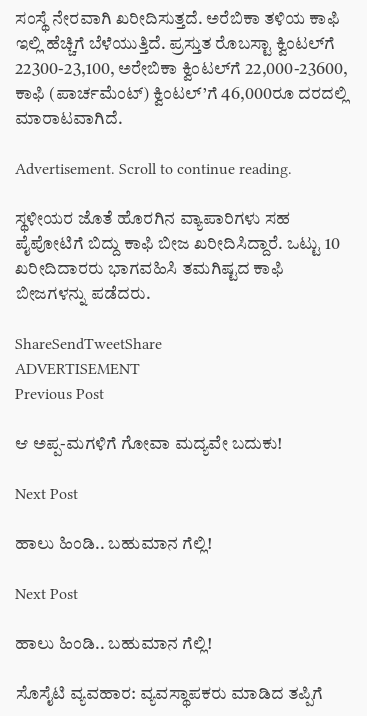ಸಂಸ್ಥೆ ನೇರವಾಗಿ ಖರೀದಿಸುತ್ತದೆ. ಅರೆಬಿಕಾ ತಳಿಯ ಕಾಫಿ ಇಲ್ಲಿ ಹೆಚ್ಚಿಗೆ ಬೆಳೆಯುತ್ತಿದೆ. ಪ್ರಸ್ತುತ ರೊಬಸ್ಟಾ ಕ್ವಿಂಟಲ್‌ಗೆ 22300-23,100, ಅರೇಬಿಕಾ ಕ್ವಿಂಟಲ್‌ಗೆ 22,000-23600, ಕಾಫಿ (ಪಾರ್ಚಮೆಂಟ್) ಕ್ವಿಂಟಲ್’ಗೆ 46,000ರೂ ದರದಲ್ಲಿ ಮಾರಾಟವಾಗಿದೆ.

Advertisement. Scroll to continue reading.

ಸ್ಥಳೀಯರ ಜೊತೆ ಹೊರಗಿನ ವ್ಯಾಪಾರಿಗಳು ಸಹ ಪೈಪೋಟಿಗೆ ಬಿದ್ದು ಕಾಫಿ ಬೀಜ ಖರೀದಿಸಿದ್ದಾರೆ. ಒಟ್ಟು 10 ಖರೀದಿದಾರರು ಭಾಗವಹಿಸಿ ತಮಗಿಷ್ಟದ ಕಾಫಿ ಬೀಜಗಳನ್ನು ಪಡೆದರು.

ShareSendTweetShare
ADVERTISEMENT
Previous Post

ಆ ಅಪ್ಪ-ಮಗಳಿಗೆ ಗೋವಾ ಮದ್ಯವೇ ಬದುಕು!

Next Post

ಹಾಲು ಹಿಂಡಿ.. ಬಹುಮಾನ ಗೆಲ್ಲಿ!

Next Post

ಹಾಲು ಹಿಂಡಿ.. ಬಹುಮಾನ ಗೆಲ್ಲಿ!

ಸೊಸೈಟಿ ವ್ಯವಹಾರ: ವ್ಯವಸ್ಥಾಪಕರು ಮಾಡಿದ ತಪ್ಪಿಗೆ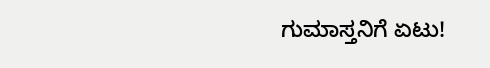ಗುಮಾಸ್ತನಿಗೆ ಏಟು!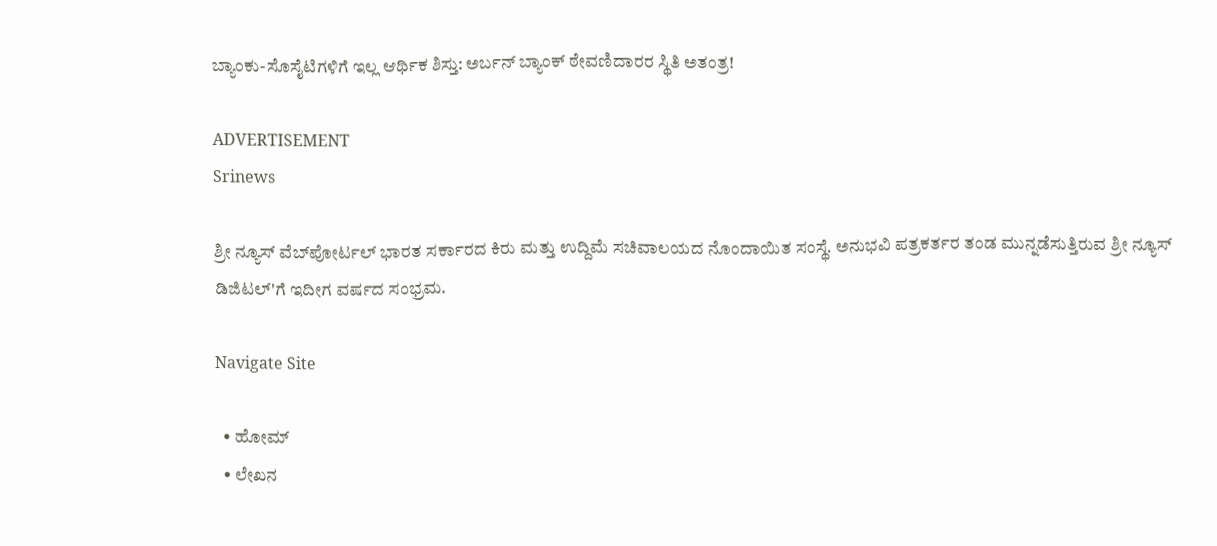ಬ್ಯಾಂಕು-ಸೊಸೈಟಿಗಳಿಗೆ ಇಲ್ಲ ಆರ್ಥಿಕ ಶಿಸ್ತು: ಅರ್ಬನ್ ಬ್ಯಾಂಕ್ ಠೇವಣಿದಾರರ ಸ್ಥಿತಿ ಅತಂತ್ರ!

ADVERTISEMENT
Srinews

ಶ್ರೀ ನ್ಯೂಸ್ ವೆಬ್‌ಪೋರ್ಟಲ್ ಭಾರತ ಸರ್ಕಾರದ ಕಿರು ಮತ್ತು ಉದ್ದಿಮೆ ಸಚಿವಾಲಯದ ನೊಂದಾಯಿತ ಸಂಸ್ಥೆ. ಅನುಭವಿ ಪತ್ರಕರ್ತರ ತಂಡ ಮುನ್ನಡೆಸುತ್ತಿರುವ ಶ್ರೀ ನ್ಯೂಸ್ ಡಿಜಿಟಲ್'ಗೆ ಇದೀಗ ವರ್ಷದ ಸಂಭ್ರಮ.

Navigate Site

  • ಹೋಮ್
  • ಲೇಖನ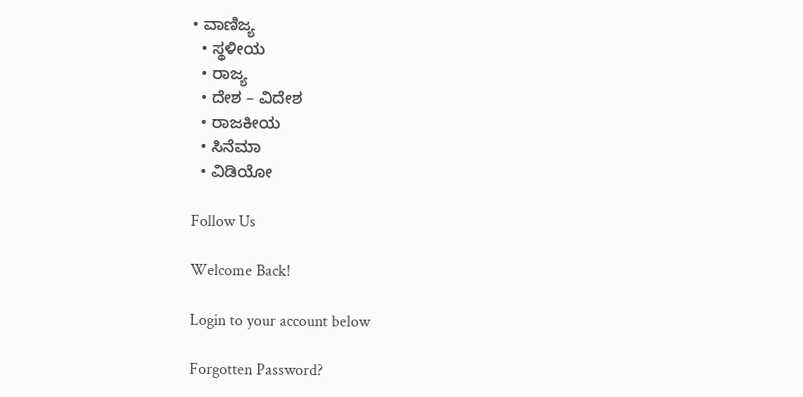• ವಾಣಿಜ್ಯ
  • ಸ್ಥಳೀಯ
  • ರಾಜ್ಯ
  • ದೇಶ – ವಿದೇಶ
  • ರಾಜಕೀಯ
  • ಸಿನೆಮಾ
  • ವಿಡಿಯೋ

Follow Us

Welcome Back!

Login to your account below

Forgotten Password?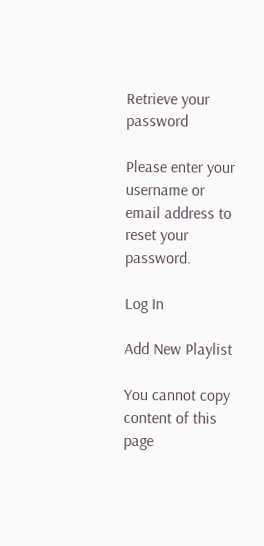Retrieve your password

Please enter your username or email address to reset your password.

Log In

Add New Playlist

You cannot copy content of this page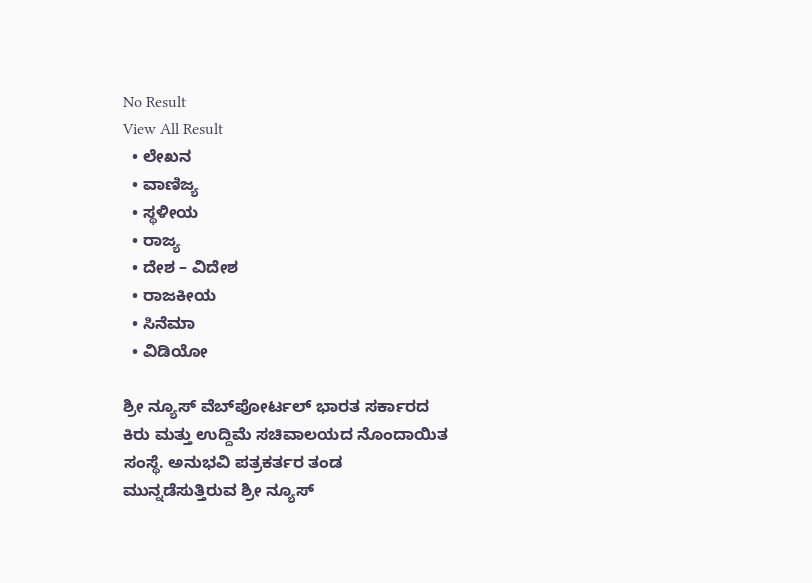No Result
View All Result
  • ಲೇಖನ
  • ವಾಣಿಜ್ಯ
  • ಸ್ಥಳೀಯ
  • ರಾಜ್ಯ
  • ದೇಶ – ವಿದೇಶ
  • ರಾಜಕೀಯ
  • ಸಿನೆಮಾ
  • ವಿಡಿಯೋ

ಶ್ರೀ ನ್ಯೂಸ್ ವೆಬ್‌ಪೋರ್ಟಲ್ ಭಾರತ ಸರ್ಕಾರದ ಕಿರು ಮತ್ತು ಉದ್ದಿಮೆ ಸಚಿವಾಲಯದ ನೊಂದಾಯಿತ ಸಂಸ್ಥೆ. ಅನುಭವಿ ಪತ್ರಕರ್ತರ ತಂಡ ಮುನ್ನಡೆಸುತ್ತಿರುವ ಶ್ರೀ ನ್ಯೂಸ್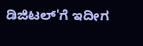ಡಿಜಿಟಲ್'ಗೆ ಇದೀಗ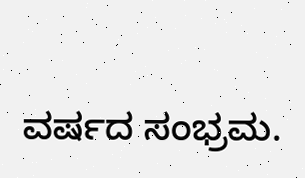ವರ್ಷದ ಸಂಭ್ರಮ.